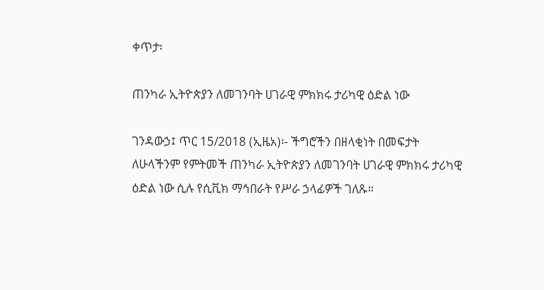ቀጥታ፡

ጠንካራ ኢትዮጵያን ለመገንባት ሀገራዊ ምክክሩ ታሪካዊ ዕድል ነው

ገንዳውኃ፤ ጥር 15/2018 (ኢዜአ)፡- ችግሮችን በዘላቂነት በመፍታት ለሁላችንም የምትመች ጠንካራ ኢትዮጵያን ለመገንባት ሀገራዊ ምክክሩ ታሪካዊ ዕድል ነው ሲሉ የሲቪክ ማኅበራት የሥራ ኃላፊዎች ገለጹ።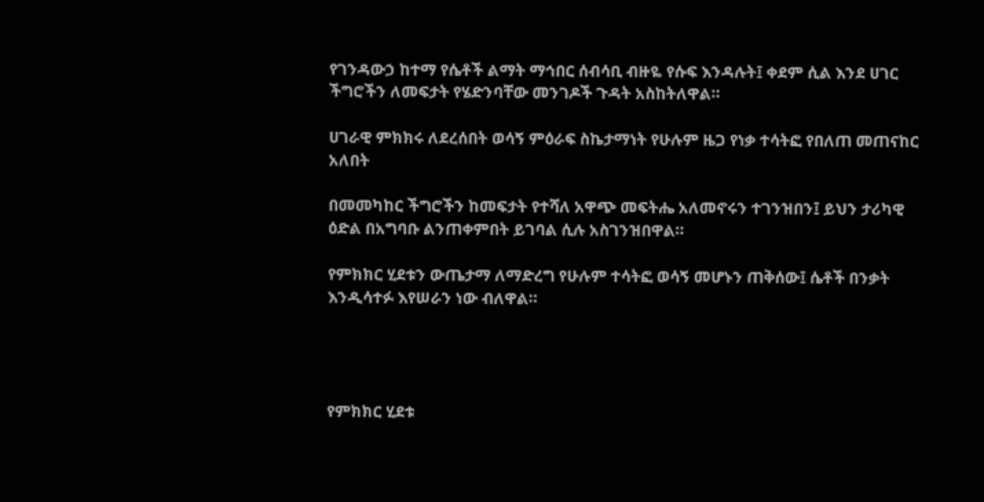የገንዳውኃ ከተማ የሴቶች ልማት ማኅበር ሰብሳቢ ብዙዬ የሱፍ እንዳሉት፤ ቀደም ሲል እንደ ሀገር ችግሮችን ለመፍታት የሄድንባቸው መንገዶች ጉዳት አስከትለዋል።

ሀገራዊ ምክክሩ ለደረሰበት ወሳኝ ምዕራፍ ስኬታማነት የሁሉም ዜጋ የነቃ ተሳትፎ የበለጠ መጠናከር አለበት

በመመካከር ችግሮችን ከመፍታት የተሻለ አዋጭ መፍትሔ አለመኖሩን ተገንዝበን፤ ይህን ታሪካዊ ዕድል በአግባቡ ልንጠቀምበት ይገባል ሲሉ አስገንዝበዋል።

የምክክር ሂደቱን ውጤታማ ለማድረግ የሁሉም ተሳትፎ ወሳኝ መሆኑን ጠቅሰው፤ ሴቶች በንቃት እንዲሳተፉ እየሠራን ነው ብለዋል።




የምክክር ሂደቱ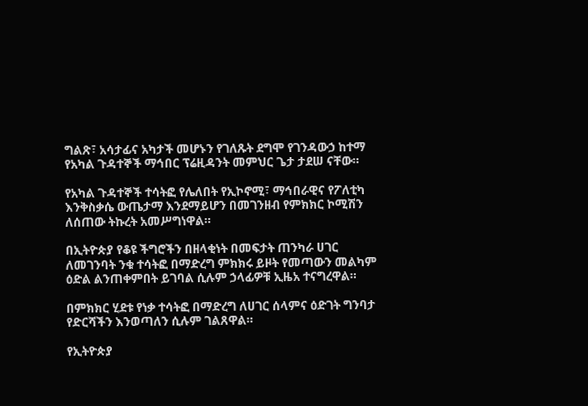ግልጽ፣ አሳታፊና አካታች መሆኑን የገለጹት ደግሞ የገንዳውኃ ከተማ የአካል ጉዳተኞች ማኅበር ፕሬዚዳንት መምህር ጌታ ታደሠ ናቸው።

የአካል ጉዳተኞች ተሳትፎ የሌለበት የኢኮኖሚ፣ ማኅበራዊና የፖለቲካ እንቅስቃሴ ውጤታማ እንደማይሆን በመገንዘብ የምክክር ኮሚሽን ለሰጠው ትኩረት አመሥግነዋል።

በኢትዮጵያ የቆዩ ችግሮችን በዘላቂነት በመፍታት ጠንካራ ሀገር ለመገንባት ንቁ ተሳትፎ በማድረግ ምክክሩ ይዞት የመጣውን መልካም ዕድል ልንጠቀምበት ይገባል ሲሉም ኃላፊዎቹ ኢዜአ ተናግረዋል።

በምክክር ሂደቱ የነቃ ተሳትፎ በማድረግ ለሀገር ሰላምና ዕድገት ግንባታ የድርሻችን እንወጣለን ሲሉም ገልጸዋል።

የኢትዮጵያ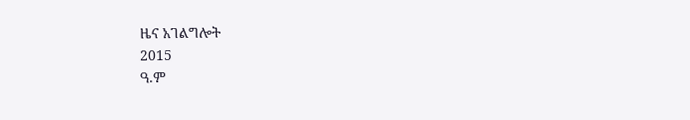ዜና አገልግሎት
2015
ዓ.ም